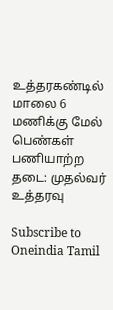உத்தரகண்டில் மாலை 6 மணிக்கு மேல் பெண்கள் பணியாற்ற தடை: முதல்வர் உத்தரவு

Subscribe to Oneindia Tamil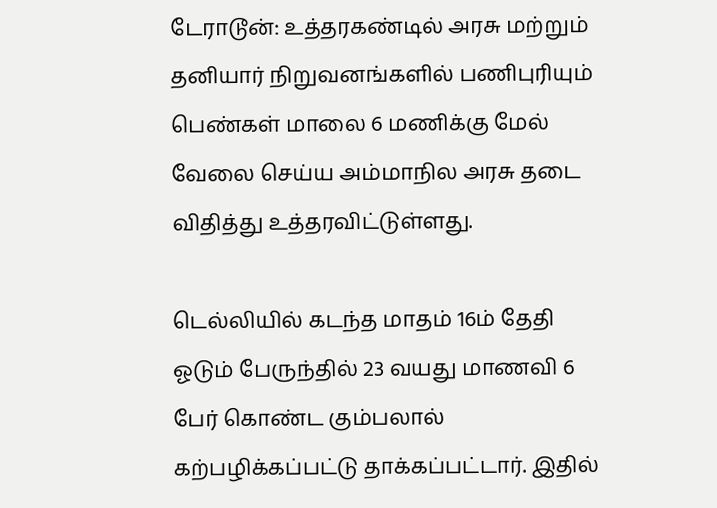டேராடூன்: உத்தரகண்டில் அரசு மற்றும் தனியார் நிறுவனங்களில் பணிபுரியும் பெண்கள் மாலை 6 மணிக்கு மேல் வேலை செய்ய அம்மாநில அரசு தடை விதித்து உத்தரவிட்டுள்ளது.

டெல்லியில் கடந்த மாதம் 16ம் தேதி ஓடும் பேருந்தில் 23 வயது மாணவி 6 பேர் கொண்ட கும்பலால் கற்பழிக்கப்பட்டு தாக்கப்பட்டார். இதில்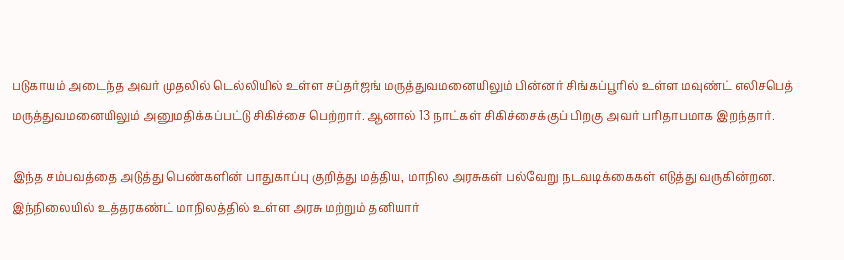படுகாயம் அடைந்த அவர் முதலில் டெல்லியில் உள்ள சப்தர்ஜங் மருத்துவமனையிலும் பின்னர் சிங்கப்பூரில் உள்ள மவுண்ட் எலிசபெத் மருத்துவமனையிலும் அனுமதிக்கப்பட்டு சிகிச்சை பெற்றார். ஆனால் 13 நாட்கள் சிகிச்சைக்குப் பிறகு அவர் பரிதாபமாக இறந்தார்.

இந்த சம்பவத்தை அடுத்து பெண்களின் பாதுகாப்பு குறித்து மத்திய, மாநில அரசுகள் பல்வேறு நடவடிக்கைகள் எடுத்து வருகின்றன. இந்நிலையில் உத்தரகண்ட் மாநிலத்தில் உள்ள அரசு மற்றும் தனியார்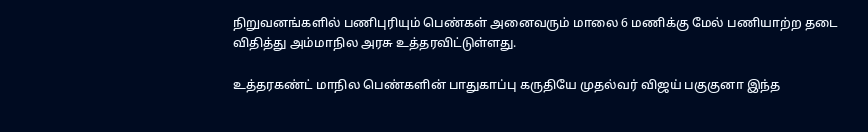நிறுவனங்களில் பணிபுரியும் பெண்கள் அனைவரும் மாலை 6 மணிக்கு மேல் பணியாற்ற தடை விதித்து அம்மாநில அரசு உத்தரவிட்டுள்ளது.

உத்தரகண்ட் மாநில பெண்களின் பாதுகாப்பு கருதியே முதல்வர் விஜய் பகுகுனா இந்த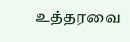உத்தரவை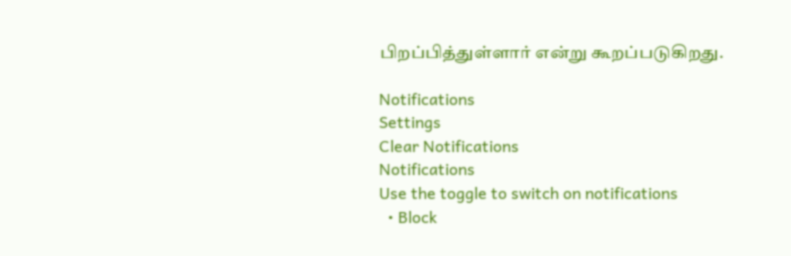பிறப்பித்துள்ளார் என்று கூறப்படுகிறது.

Notifications
Settings
Clear Notifications
Notifications
Use the toggle to switch on notifications
  • Block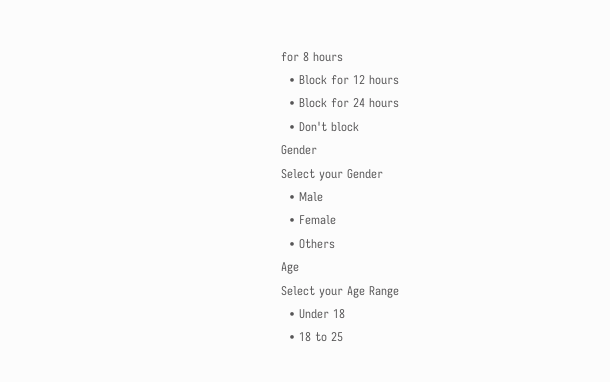for 8 hours
  • Block for 12 hours
  • Block for 24 hours
  • Don't block
Gender
Select your Gender
  • Male
  • Female
  • Others
Age
Select your Age Range
  • Under 18
  • 18 to 25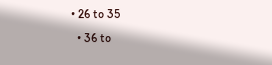• 26 to 35
  • 36 to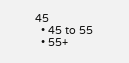45
  • 45 to 55
  • 55+